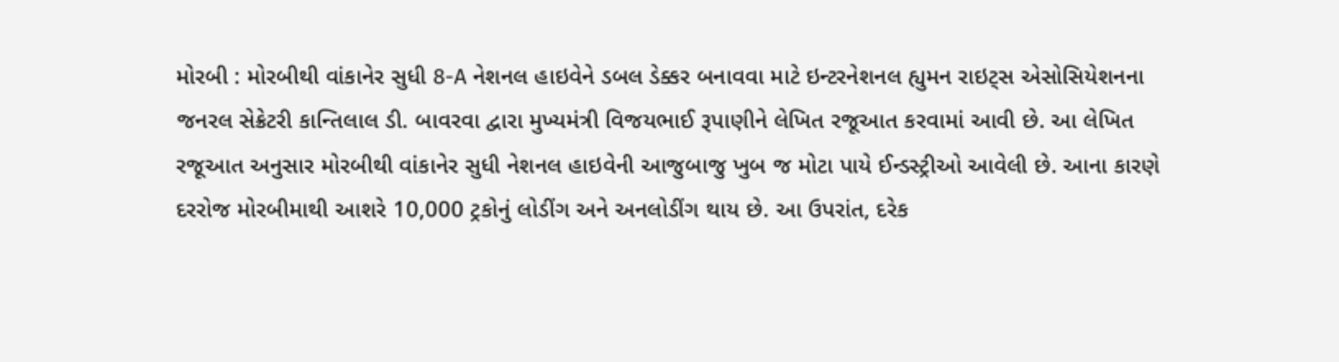મોરબી : મોરબીથી વાંકાનેર સુધી 8-A નેશનલ હાઇવેને ડબલ ડેક્કર બનાવવા માટે ઇન્ટરનેશનલ હ્યુમન રાઇટ્સ એસોસિયેશનના જનરલ સેક્રેટરી કાન્તિલાલ ડી. બાવરવા દ્વારા મુખ્યમંત્રી વિજયભાઈ રૂપાણીને લેખિત રજૂઆત કરવામાં આવી છે. આ લેખિત રજૂઆત અનુસાર મોરબીથી વાંકાનેર સુધી નેશનલ હાઇવેની આજુબાજુ ખુબ જ મોટા પાયે ઈન્ડસ્ટ્રીઓ આવેલી છે. આના કારણે દરરોજ મોરબીમાથી આશરે 10,000 ટ્રકોનું લોડીંગ અને અનલોડીંગ થાય છે. આ ઉપરાંત, દરેક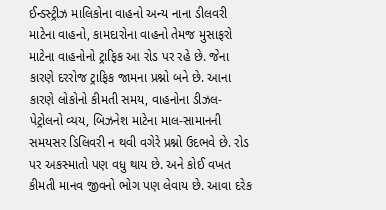ઈન્ડસ્ટ્રીઝ માલિકોના વાહનો અન્ય નાના ડીલવરી માટેના વાહનો, કામદારોના વાહનો તેમજ મુસાફરો માટેના વાહનોનો ટ્રાફિક આ રોડ પર રહે છે. જેના કારણે દરરોજ ટ્રાફિક જામના પ્રશ્નો બને છે. આના કારણે લોકોનો કીમતી સમય, વાહનોના ડીઝલ-પેટ્રોલનો વ્યય, બિઝનેશ માટેના માલ-સામાનની સમયસર ડિલિવરી ન થવી વગેરે પ્રશ્નો ઉદભવે છે. રોડ પર અકસ્માતો પણ વધુ થાય છે. અને કોઈ વખત કીમતી માનવ જીવનો ભોગ પણ લેવાય છે. આવા દરેક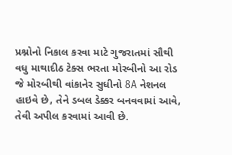પ્રશ્નોનો નિકાલ કરવા માટે ગુજરાતમાં સૌથી વધુ માથાદીઠ ટેક્સ ભરતા મોરબીનો આ રોડ જે મોરબીથી વાંકાનેર સુધીનો 8A નેશનલ હાઇવે છે, તેને ડબલ ડેક્કર બનવવામાં આવે, તેવી અપીલ કરવામાં આવી છે.